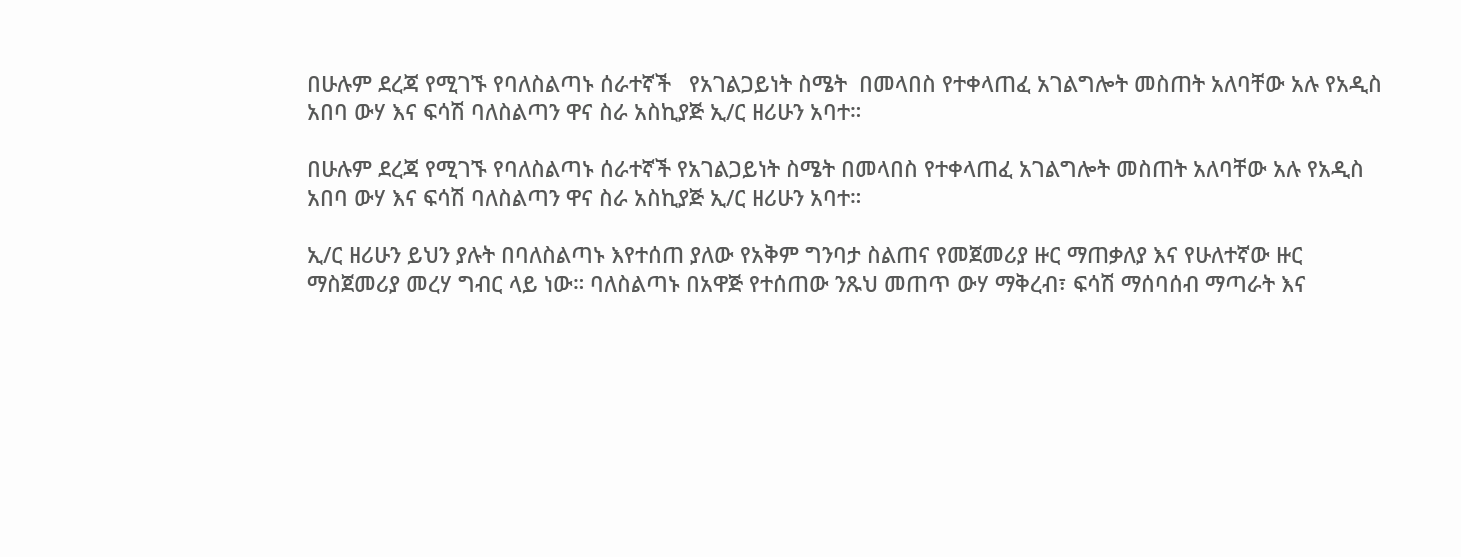በሁሉም ደረጃ የሚገኙ የባለስልጣኑ ሰራተኛች   የአገልጋይነት ስሜት  በመላበስ የተቀላጠፈ አገልግሎት መስጠት አለባቸው አሉ የአዲስ አበባ ውሃ እና ፍሳሽ ባለስልጣን ዋና ስራ አስኪያጅ ኢ/ር ዘሪሁን አባተ።

በሁሉም ደረጃ የሚገኙ የባለስልጣኑ ሰራተኛች የአገልጋይነት ስሜት በመላበስ የተቀላጠፈ አገልግሎት መስጠት አለባቸው አሉ የአዲስ አበባ ውሃ እና ፍሳሽ ባለስልጣን ዋና ስራ አስኪያጅ ኢ/ር ዘሪሁን አባተ።

ኢ/ር ዘሪሁን ይህን ያሉት በባለስልጣኑ እየተሰጠ ያለው የአቅም ግንባታ ስልጠና የመጀመሪያ ዙር ማጠቃለያ እና የሁለተኛው ዙር ማስጀመሪያ መረሃ ግብር ላይ ነው። ባለስልጣኑ በአዋጅ የተሰጠው ንጹህ መጠጥ ውሃ ማቅረብ፣ ፍሳሽ ማሰባሰብ ማጣራት እና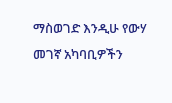ማስወገድ እንዲሁ የውሃ መገኛ አካባቢዎችን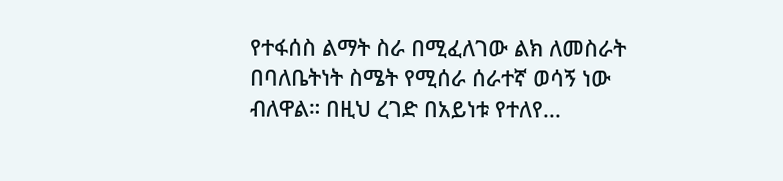የተፋሰስ ልማት ስራ በሚፈለገው ልክ ለመስራት በባለቤትነት ስሜት የሚሰራ ሰራተኛ ወሳኝ ነው ብለዋል። በዚህ ረገድ በአይነቱ የተለየ...